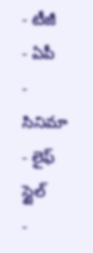- టీజీ
- ఏపీ
- సినిమా
- లైఫ్ స్టైల్
-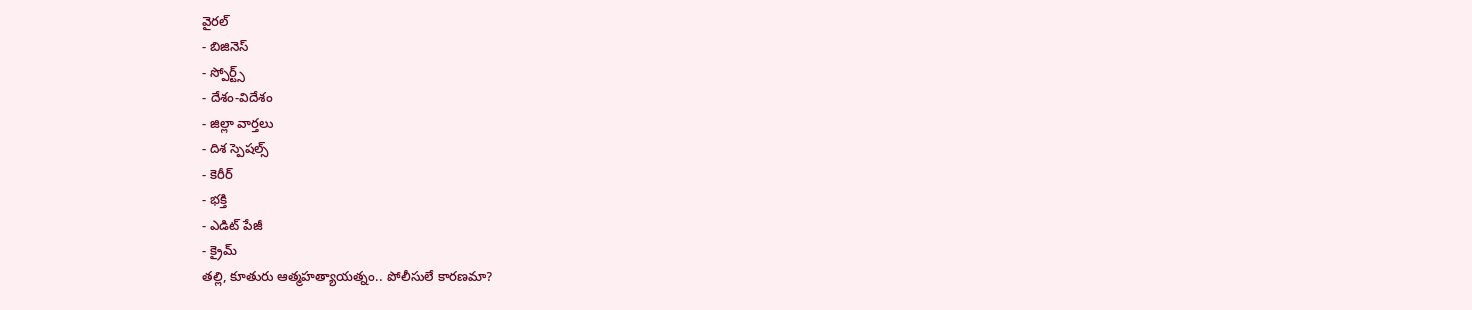వైరల్
- బిజినెస్
- స్పోర్ట్స్
- దేశం-విదేశం
- జిల్లా వార్తలు
- దిశ స్పెషల్స్
- కెరీర్
- భక్తి
- ఎడిట్ పేజీ
- క్రైమ్
తల్లి, కూతురు ఆత్మహత్యాయత్నం.. పోలీసులే కారణమా?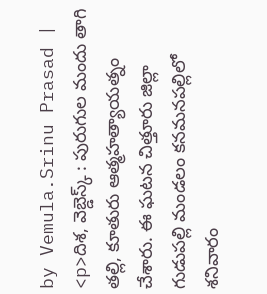by Vemula.Srinu Prasad |
<p>దిశ, వెబ్డెస్క్ : పురుగుల మందు తాగి తల్లి, కూతురు ఆత్మహత్యాయత్నం చేశారు. ఈ ఘటన చిత్తూరు జిల్లా గుడుపల్లి మండలం కనమనపల్లిలో శనివారం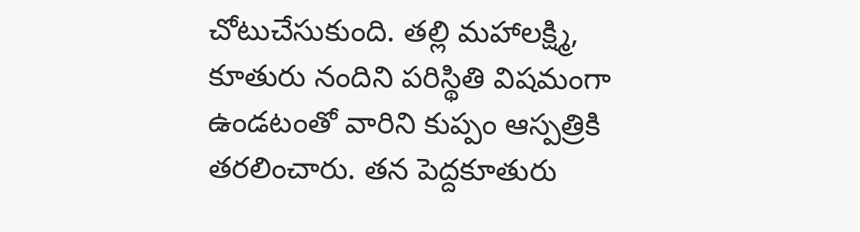చోటుచేసుకుంది. తల్లి మహాలక్ష్మి, కూతురు నందిని పరిస్థితి విషమంగా ఉండటంతో వారిని కుప్పం ఆస్పత్రికి తరలించారు. తన పెద్దకూతురు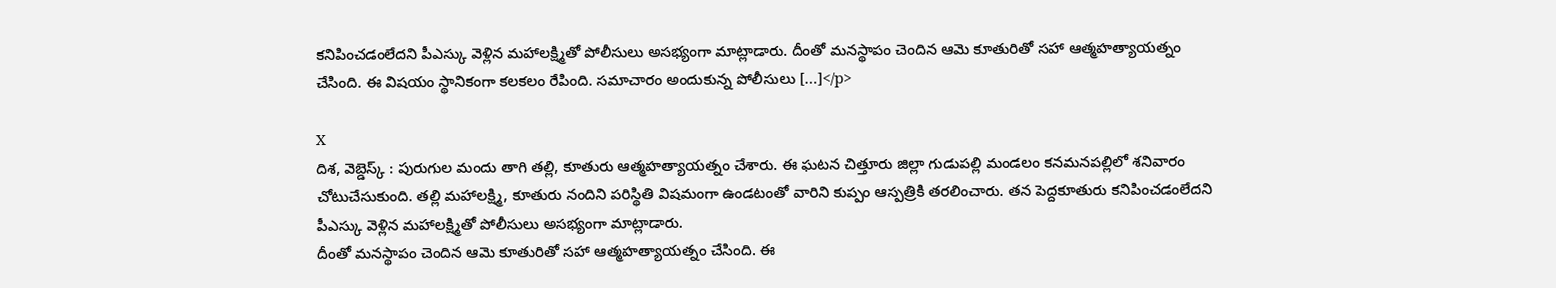కనిపించడంలేదని పీఎస్కు వెళ్లిన మహాలక్ష్మితో పోలీసులు అసభ్యంగా మాట్లాడారు. దీంతో మనస్థాపం చెందిన ఆమె కూతురితో సహా ఆత్మహత్యాయత్నం చేసింది. ఈ విషయం స్థానికంగా కలకలం రేపింది. సమాచారం అందుకున్న పోలీసులు […]</p>

X
దిశ, వెబ్డెస్క్ : పురుగుల మందు తాగి తల్లి, కూతురు ఆత్మహత్యాయత్నం చేశారు. ఈ ఘటన చిత్తూరు జిల్లా గుడుపల్లి మండలం కనమనపల్లిలో శనివారం చోటుచేసుకుంది. తల్లి మహాలక్ష్మి, కూతురు నందిని పరిస్థితి విషమంగా ఉండటంతో వారిని కుప్పం ఆస్పత్రికి తరలించారు. తన పెద్దకూతురు కనిపించడంలేదని పీఎస్కు వెళ్లిన మహాలక్ష్మితో పోలీసులు అసభ్యంగా మాట్లాడారు.
దీంతో మనస్థాపం చెందిన ఆమె కూతురితో సహా ఆత్మహత్యాయత్నం చేసింది. ఈ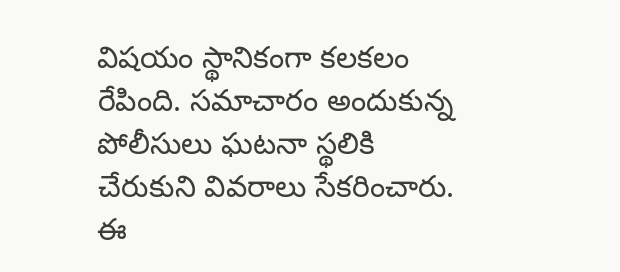విషయం స్థానికంగా కలకలం రేపింది. సమాచారం అందుకున్న పోలీసులు ఘటనా స్థలికి చేరుకుని వివరాలు సేకరించారు. ఈ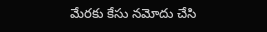మేరకు కేసు నమోదు చేసి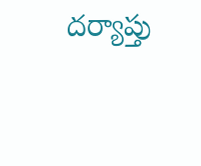దర్యాప్తు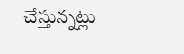చేస్తున్నట్లు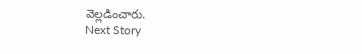వెల్లడించారు.
Next Story